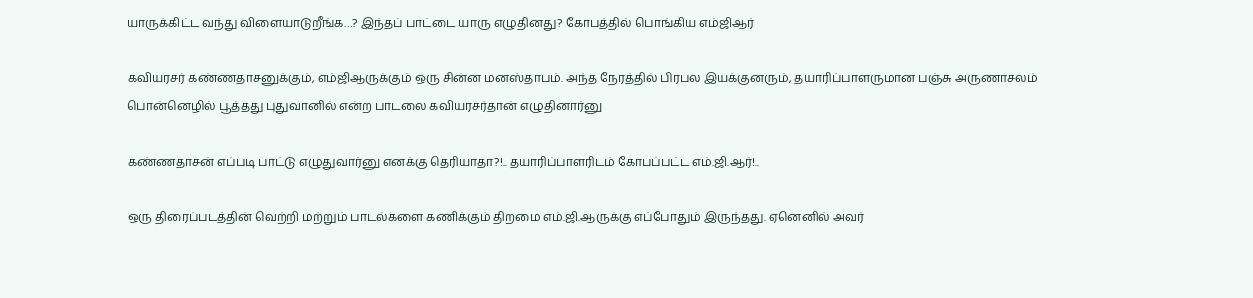யாருக்கிட்ட வந்து விளையாடுறீங்க…? இந்தப் பாட்டை யாரு எழுதினது? கோபத்தில் பொங்கிய எம்ஜிஆர்

கவியரசர் கண்ணதாசனுக்கும், எம்ஜிஆருக்கும் ஒரு சின்ன மனஸ்தாபம். அந்த நேரத்தில் பிரபல இயக்குனரும், தயாரிப்பாளருமான பஞ்சு அருணாசலம் பொன்னெழில் பூத்தது புதுவானில் என்ற பாடலை கவியரசர்தான் எழுதினார்னு

கண்ணதாசன் எப்படி பாட்டு எழுதுவார்னு எனக்கு தெரியாதா?!.. தயாரிப்பாளரிடம் கோபப்பட்ட எம்.ஜி.ஆர்!..

ஒரு திரைப்படத்தின் வெற்றி மற்றும் பாடல்களை கணிக்கும் திறமை எம்.ஜி.ஆருக்கு எப்போதும் இருந்தது. ஏனெனில் அவர்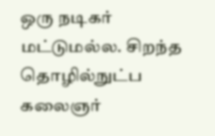ஒரு நடிகர் மட்டுமல்ல. சிறந்த தொழில்நுட்ப கலைஞர்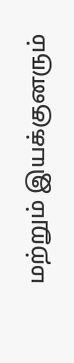மற்றும் இயக்குனரும்